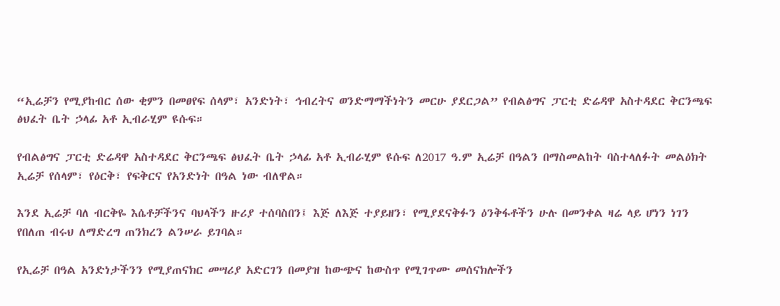“ኢሬቻን የሚያከብር ሰው ቂምን በመፀየፍ ሰላም፣ አንድነት፣ ኅብረትና ወንድማማችነትን መርሁ ያደርጋል” የብልፅግና ፓርቲ ድሬዳዋ አስተዳደር ቅርንጫፍ ፅህፈት ቤት ኃላፊ አቶ ኢብራሂም ዩሱፍ።

የብልፅግና ፓርቲ ድሬዳዋ አስተዳደር ቅርንጫፍ ፅህፈት ቤት ኃላፊ አቶ ኢብራሂም ዩሱፍ ለ2017 ዓ.ም ኢሬቻ በዓልን በማስመልከት ባስተላለፉት መልዕክት ኢሬቻ የሰላም፣ የዕርቅ፣ የፍቅርና የአንድነት በዓል ነው ብለዋል።

እንደ ኢሬቻ ባለ ብርቅዬ እሴቶቻችንና ባህላችን ዙሪያ ተሰባስበን፤ እጅ ለእጅ ተያይዘን፣ የሚያደናቅፉን ዕንቅፋቶችን ሁሉ በመንቀል ዛሬ ላይ ሆነን ነገን የበለጠ ብሩህ ለማድረግ ጠንክረን ልንሠራ ይገባል።

የኢሬቻ በዓል አንድነታችንን የሚያጠናክር መሣሪያ አድርገን በመያዝ ከውጭና ከውስጥ የሚገጥሙ መሰናክሎችን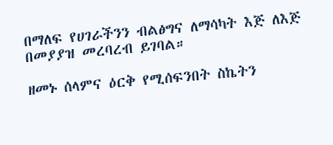በማለፍ የሀገራችንን ብልፅግና ለማሳካት እጅ ለእጅ በመያያዝ መረባረብ ይገባል።

ዘመኑ ሰላምና ዕርቅ የሚሰፍንበት ስኬትን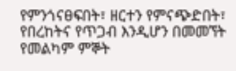የምንጎናፀፍበት፣ ዘርተን የምናጭድበት፣ የበረከትና የጥጋብ እንዲሆን በመመኘት የመልካም ምኞት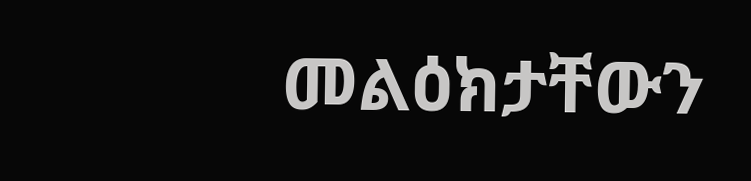መልዕክታቸውን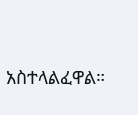አስተላልፈዋል።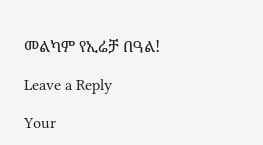መልካም የኢሬቻ በዓል!

Leave a Reply

Your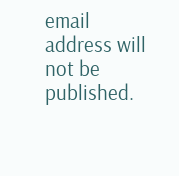email address will not be published.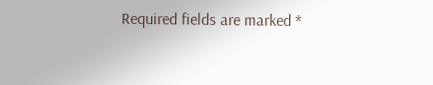Required fields are marked *